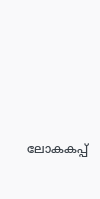ലോകകപ്പ്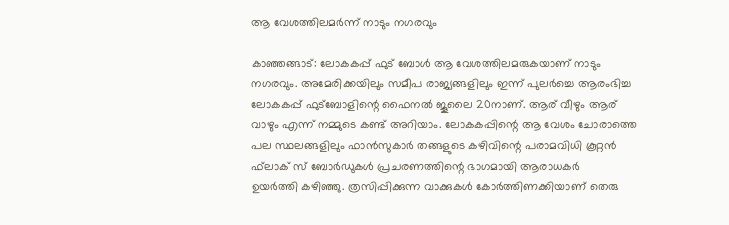ആ വേശത്തിലമര്‍ന്ന് നാടും നഗരവും

കാഞ്ഞങ്ങാട്: ലോകകപ്പ് ഫുട് ബോള്‍ ആ വേശത്തിലമരുകയാണ് നാടും നഗരവും. അമേരിക്കയിലും സമീപ രാജ്യങ്ങളിലും ഇന്ന് പുലര്‍ച്ചെ ആരംഭിച്ച ലോകകപ്പ് ഫുട്‌ബോളിന്റെ ഫൈനല്‍ ജൂലൈ 20നാണ്. ആര് വീഴും ആര് വാഴും എന്ന് നമ്മുടെ കണ്ട് അറിയാം. ലോകകപ്പിന്റെ ആ വേശം ചോരാത്തെ പല സ്ഥലങ്ങളിലും ഫാന്‍സുകാര്‍ തങ്ങളുടെ കഴിവിന്റെ പരാമവിധി കൂറ്റന്‍ ഫ്‌ലാക് സ് ബോര്‍ഡുകള്‍ പ്രചരണത്തിന്റെ ഭാഗമായി ആരാധകര്‍
ഉയര്‍ത്തി കഴിഞ്ഞു. ത്രസിപ്പിക്കുന്ന വാക്കുകള്‍ കോര്‍ത്തിണക്കിയാണ് തെരു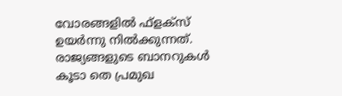വോരങ്ങളില്‍ ഫ്ളക്സ് ഉയര്‍ന്നു നില്‍ക്കുന്നത്. രാജ്യങ്ങളുടെ ബാനറുകള്‍ കൂടാ തെ പ്രമുഖ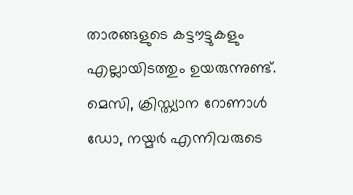താരങ്ങളുടെ കട്ടൗട്ടുകളും എല്ലായിടത്തും ഉയരുന്നുണ്ട്. മെസി, ക്രിസ്ത്യാന റോണാള്‍ ഡോ, നയ്മര്‍ എന്നിവരുടെ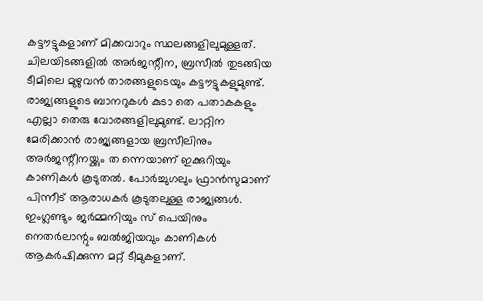കട്ടൗട്ടുകളാണ് മിക്കവാറും സ്ഥലങ്ങളിലുമുള്ളത്. ചിലയിടങ്ങളില്‍ അര്‍ജന്റീന, ബ്രസീല്‍ തുടങ്ങിയ ടീമിലെ മുഴുവന്‍ താരങ്ങളുടെയും കട്ടൗട്ടുകളുമുണ്ട്. രാജ്യങ്ങളുടെ ബാനറുകള്‍ കുടാ തെ പതാകകളും എല്ലാ തെരു വോരങ്ങളിലുമുണ്ട്. ലാറ്റിന മേരിക്കാന്‍ രാജ്യങ്ങളായ ബ്രസീലിനും അര്‍ജന്റീനയ്ക്കും ത ന്നെയാണ് ഇക്കുറിയും കാണികള്‍ കൂടുതല്‍. പോര്‍ച്ചുഗലും ഫ്രാന്‍സുമാണ് പിന്നീട് ആരാധകര്‍ കൂടുതലുള്ള രാജ്യങ്ങള്‍. ഇംഗ്ലണ്ടും ജര്‍മ്മനിയും സ് പെയിനും നെതര്‍ലാന്റും ബല്‍ജിയവും കാണികള്‍ ആകര്‍ഷിക്കുന്ന മറ്റ് ടീമുകളാണ്.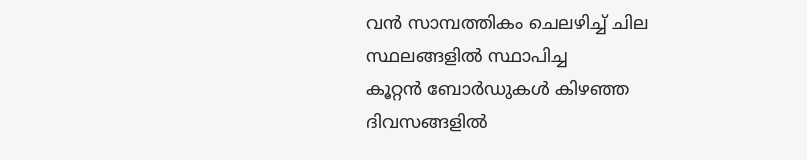വന്‍ സാമ്പത്തികം ചെലഴിച്ച് ചില സ്ഥലങ്ങളില്‍ സ്ഥാപിച്ച
കൂറ്റന്‍ ബോര്‍ഡുകള്‍ കിഴഞ്ഞ ദിവസങ്ങളില്‍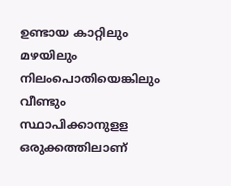ഉണ്ടായ കാറ്റിലും മഴയിലും നിലംപൊതിയെങ്കിലും വീണ്ടും സ്ഥാപിക്കാനുളള ഒരുക്കത്തിലാണ്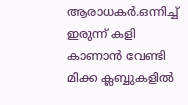ആരാധകര്‍.ഒന്നിച്ച് ഇരുന്ന് കളി കാണാന്‍ വേണ്ടി മിക്ക ക്ലബ്ബുകളില്‍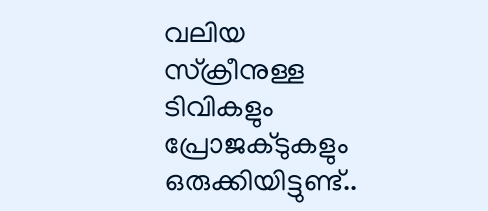വലിയ സ്‌ക്രീനുള്ള ടിവികളും പ്രോജക്ടുകളും ഒരുക്കിയിട്ടുണ്ട്..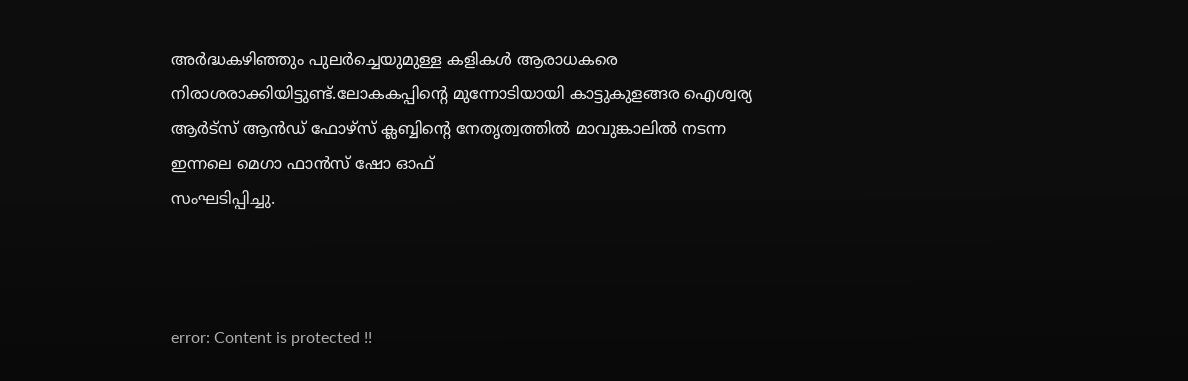അര്‍ദ്ധകഴിഞ്ഞും പുലര്‍ച്ചെയുമുള്ള കളികള്‍ ആരാധകരെ നിരാശരാക്കിയിട്ടുണ്ട്.ലോകകപ്പിന്റെ മുന്നോടിയായി കാട്ടുകുളങ്ങര ഐശ്വര്യ ആര്‍ട്‌സ് ആന്‍ഡ് ഫോഴ്‌സ് ക്ലബ്ബിന്റെ നേതൃത്വത്തില്‍ മാവുങ്കാലില്‍ നടന്ന ഇന്നലെ മെഗാ ഫാന്‍സ് ഷോ ഓഫ്
സംഘടിപ്പിച്ചു.



error: Content is protected !!